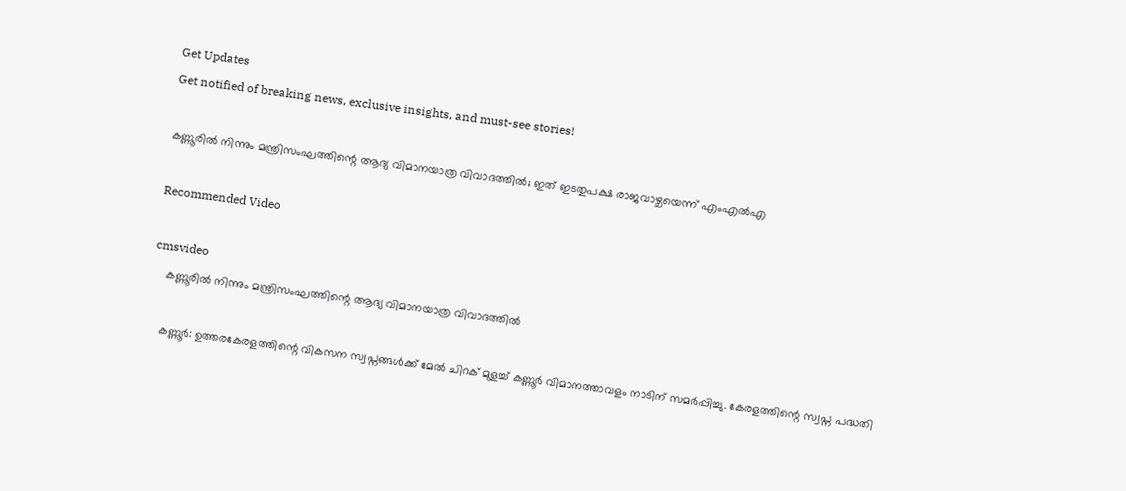Get Updates
Get notified of breaking news, exclusive insights, and must-see stories!

കണ്ണൂരിൽ നിന്നും മന്ത്രിസംഘത്തിന്റെ ആദ്യ വിമാനയാത്ര വിവാദത്തിൽ; ഇത് ഇടതുപക്ഷ രാജവാഴ്ചയെന്ന് എംഎൽഎ

Recommended Video

cmsvideo
    കണ്ണൂരിൽ നിന്നും മന്ത്രിസംഘത്തിന്റെ ആദ്യ വിമാനയാത്ര വിവാദത്തിൽ

    കണ്ണൂർ: ഉത്തരകേരളത്തിന്റെ വികസന സ്വപ്നങ്ങൾക്ക് മേൽ ചിറക് മുളച്ച് കണ്ണൂർ വിമാനത്താവളം നാടിന് സമർപ്പിച്ചു. കേരളത്തിന്റെ സ്വപ്ന പദ്ധതി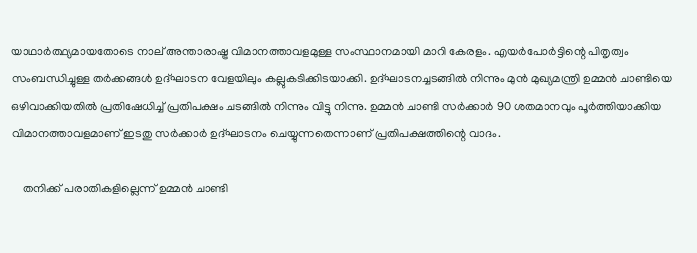യാഥാർത്ഥ്യമായതോടെ നാല് അന്താരാഷ്ട്ര വിമാനത്താവളമുള്ള സംസ്ഥാനമായി മാറി കേരളം. എയർപോർട്ടിന്റെ പിതൃത്വം സംബന്ധിച്ചുള്ള തർക്കങ്ങൾ ഉദ്ഘാടന വേളയിലും കല്ലുകടിക്കിടയാക്കി. ഉദ്ഘാടനച്ചടങ്ങിൽ നിന്നും മുൻ മുഖ്യമന്ത്രി ഉമ്മൻ ചാണ്ടിയെ ഒഴിവാക്കിയതിൽ പ്രതിഷേധിച്ച് പ്രതിപക്ഷം ചടങ്ങിൽ നിന്നും വിട്ടു നിന്നു. ഉമ്മൻ ചാണ്ടി സർക്കാർ 90 ശതമാനവും പൂർത്തിയാക്കിയ വിമാനത്താവളമാണ് ഇടതു സർക്കാർ ഉദ്ഘാടനം ചെയ്യുന്നതെന്നാണ് പ്രതിപക്ഷത്തിന്റെ വാദം.

    തനിക്ക് പരാതികളില്ലെന്ന് ഉമ്മൻ ചാണ്ടി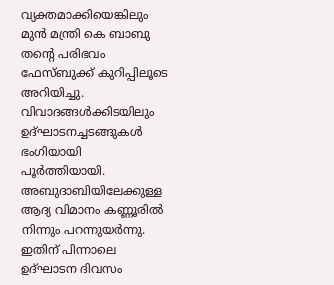വ്യക്തമാക്കിയെങ്കിലും മുൻ മന്ത്രി കെ ബാബു തന്റെ പരിഭവം ഫേസ്ബുക്ക് കുറിപ്പിലൂടെ അറിയിച്ചു. വിവാദങ്ങൾക്കിടയിലും ഉദ്ഘാടനച്ചടങ്ങുകൾ ഭംഗിയായി പൂർത്തിയായി. അബുദാബിയിലേക്കുള്ള ആദ്യ വിമാനം കണ്ണൂരിൽ നിന്നും പറന്നുയർന്നു. ഇതിന് പിന്നാലെ ഉദ്ഘാടന ദിവസം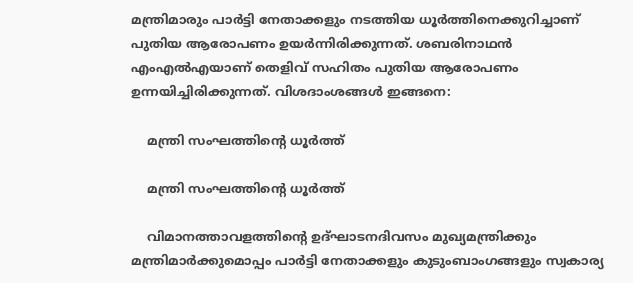മന്ത്രിമാരും പാർട്ടി നേതാക്കളും നടത്തിയ ധൂർത്തിനെക്കുറിച്ചാണ് പുതിയ ആരോപണം ഉയർന്നിരിക്കുന്നത്. ശബരിനാഥൻ എംഎൽഎയാണ് തെളിവ് സഹിതം പുതിയ ആരോപണം ഉന്നയിച്ചിരിക്കുന്നത്. വിശദാംശങ്ങൾ ഇങ്ങനെ:

    മന്ത്രി സംഘത്തിന്റെ ധൂർത്ത്

    മന്ത്രി സംഘത്തിന്റെ ധൂർത്ത്

    വിമാനത്താവളത്തിന്റെ ഉദ്ഘാടനദിവസം മുഖ്യമന്ത്രിക്കും മന്ത്രിമാർക്കുമൊപ്പം പാർട്ടി നേതാക്കളും കുടുംബാംഗങ്ങളും സ്വകാര്യ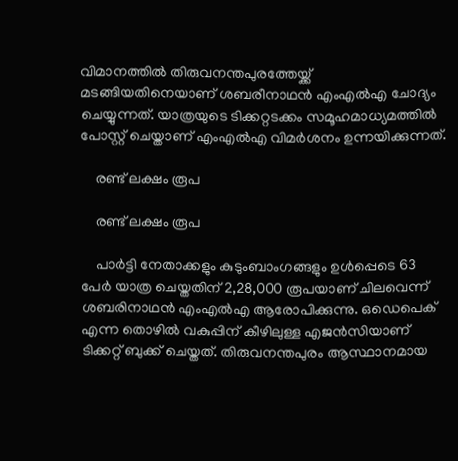വിമാനത്തിൽ തിരുവനന്തപുരത്തേയ്ക്ക് മടങ്ങിയതിനെയാണ് ശബരീനാഥൻ എംഎൽഎ ചോദ്യം ചെയ്യുന്നത്. യാത്രയുടെ ടിക്കറ്റടക്കം സമൂഹമാധ്യമത്തിൽ പോസ്റ്റ് ചെയ്താണ് എംഎൽഎ വിമർശനം ഉന്നയിക്കുന്നത്.

    രണ്ട് ലക്ഷം രൂപ

    രണ്ട് ലക്ഷം രൂപ

    പാർട്ടി നേതാക്കളും കുടുംബാംഗങ്ങളും ഉൾപ്പെടെ 63 പേർ യാത്ര ചെയ്തതിന് 2,28,000 രൂപയാണ് ചിലവെന്ന് ശബരിനാഥൻ എംഎൽഎ ആരോപിക്കുന്നു. ഒഡെപെക് എന്ന തൊഴിൽ വകുപ്പിന് കീഴിലുള്ള എജൻസിയാണ് ടിക്കറ്റ് ബുക്ക് ചെയ്തത്. തിരുവനന്തപുരം ആസ്ഥാനമായ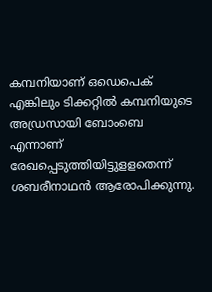കമ്പനിയാണ് ഒഡെപെക് എങ്കിലും ടിക്കറ്റില്‍ കമ്പനിയുടെ അഡ്രസായി ബോംബെ എന്നാണ് രേഖപ്പെടുത്തിയിട്ടുളളതെന്ന് ശബരീനാഥൻ ആരോപിക്കുന്നു.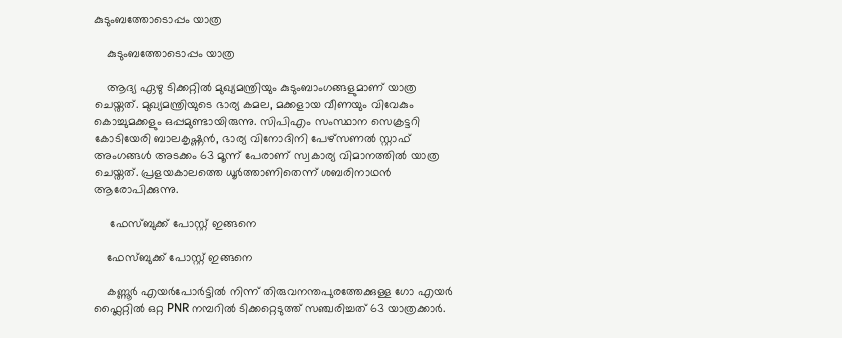കുടുംബത്തോടൊപ്പം യാത്ര

    കുടുംബത്തോടൊപ്പം യാത്ര

    ആദ്യ ഏഴു ടിക്കറ്റിൽ മുഖ്യമന്ത്രിയും കുടുംബാംഗങ്ങളുമാണ് യാത്ര ചെയ്തത്. മുഖ്യമന്ത്രിയുടെ ഭാര്യ കമല, മക്കളായ വീണയും വിവേകും കൊച്ചുമക്കളും ഒപ്പമുണ്ടായിരുന്നു. സിപിഎം സംസ്ഥാന സെക്രട്ടറി കോടിയേരി ബാലകൃഷ്ണൻ, ഭാര്യ വിനോദിനി പേഴ്സണൽ സ്റ്റാഫ് അംഗങ്ങൾ അടക്കം 63 മൂന്ന് പേരാണ് സ്വകാര്യ വിമാനത്തിൽ യാത്ര ചെയ്തത്. പ്രളയകാലത്തെ ധൂർത്താണിതെന്ന് ശബരിനാഥൻ ആരോപിക്കുന്നു.

     ഫേസ്ബുക്ക് പോസ്റ്റ് ഇങ്ങനെ

    ഫേസ്ബുക്ക് പോസ്റ്റ് ഇങ്ങനെ

    കണ്ണൂർ എയർപോർട്ടിൽ നിന്ന് തിരുവനന്തപുരത്തേക്കുള്ള ഗോ എയർ ഫ്ലൈറ്റിൽ ഒറ്റ PNR നമ്പറിൽ ടിക്കറ്റെടുത്ത് സഞ്ചരിച്ചത് 63 യാത്രക്കാർ.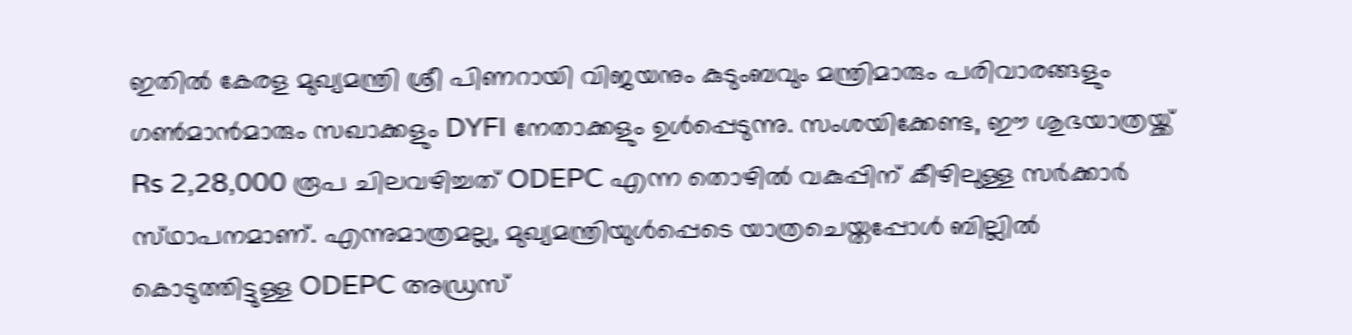ഇതിൽ കേരള മുഖ്യമന്ത്രി ശ്രീ പിണറായി വിജയനും കുടുംബവും മന്ത്രിമാരും പരിവാരങ്ങളും ഗൺമാൻമാരും സഖാക്കളും DYFI നേതാക്കളും ഉൾപ്പെടുന്നു. സംശയിക്കേണ്ട, ഈ ശുഭയാത്രയ്ക്ക് Rs 2,28,000 രൂപ ചിലവഴിച്ചത് ODEPC എന്ന തൊഴിൽ വകുപ്പിന് കീഴിലുള്ള സർക്കാർ സ്‌ഥാപനമാണ്. എന്നുമാത്രമല്ല, മുഖ്യമന്ത്രിയുൾപ്പെടെ യാത്രചെയ്തപ്പോൾ ബില്ലിൽ കൊടുത്തിട്ടുള്ള ODEPC അഡ്രസ്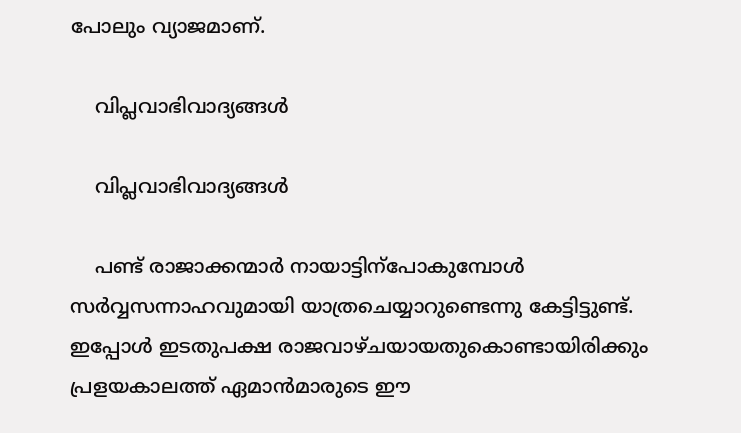പോലും വ്യാജമാണ്.

    വിപ്ലവാഭിവാദ്യങ്ങൾ

    വിപ്ലവാഭിവാദ്യങ്ങൾ

    പണ്ട് രാജാക്കന്മാർ നായാട്ടിന്പോകുമ്പോൾ സർവ്വസന്നാഹവുമായി യാത്രചെയ്യാറുണ്ടെന്നു കേട്ടിട്ടുണ്ട്. ഇപ്പോൾ ഇടതുപക്ഷ രാജവാഴ്ചയായതുകൊണ്ടായിരിക്കും പ്രളയകാലത്ത് ഏമാൻമാരുടെ ഈ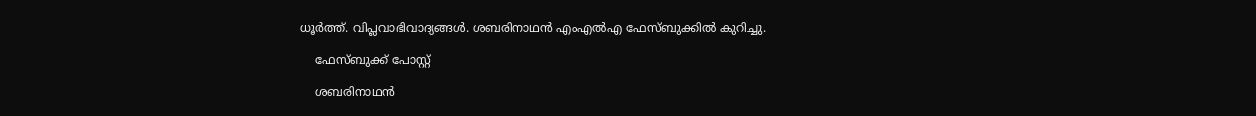ധൂർത്ത്. വിപ്ലവാഭിവാദ്യങ്ങൾ. ശബരിനാഥൻ എംഎൽഎ ഫേസ്ബുക്കിൽ കുറിച്ചു.

    ഫേസ്ബുക്ക് പോസ്റ്റ്

    ശബരിനാഥൻ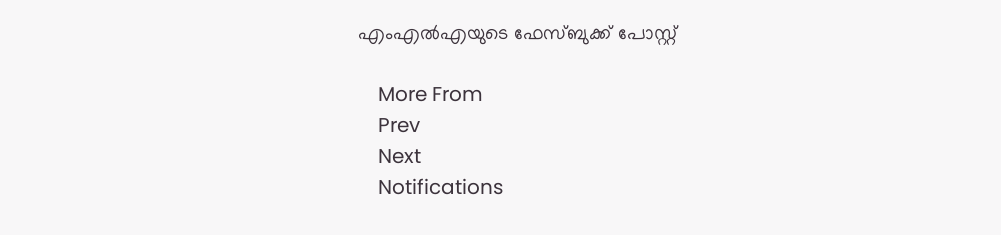എംഎൽഎയുടെ ഫേസ്ബുക്ക് പോസ്റ്റ്

    More From
    Prev
    Next
    Notifications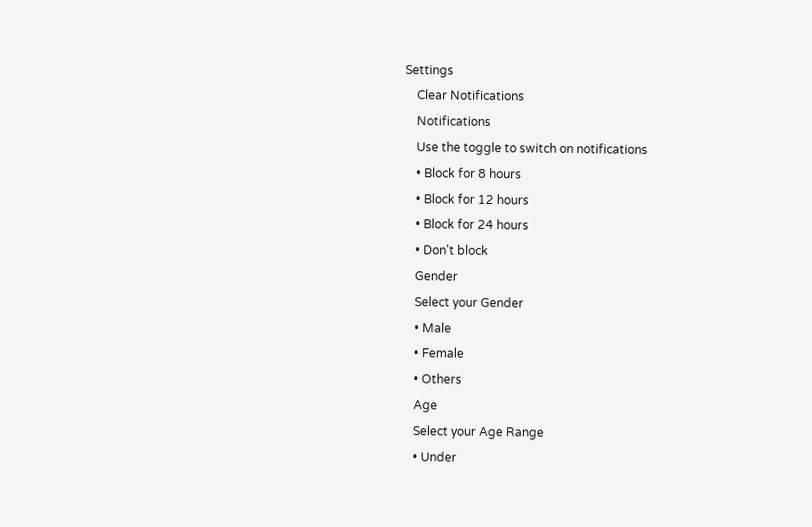Settings
    Clear Notifications
    Notifications
    Use the toggle to switch on notifications
    • Block for 8 hours
    • Block for 12 hours
    • Block for 24 hours
    • Don't block
    Gender
    Select your Gender
    • Male
    • Female
    • Others
    Age
    Select your Age Range
    • Under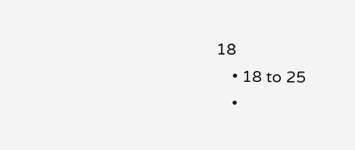18
    • 18 to 25
    •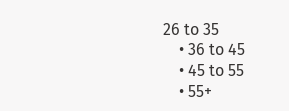26 to 35
    • 36 to 45
    • 45 to 55
    • 55+